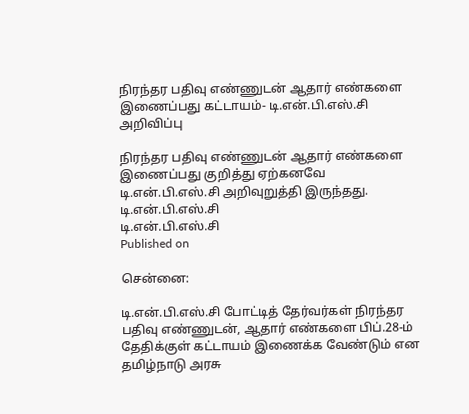நிரந்தர பதிவு எண்ணுடன் ஆதார் எண்களை இணைப்பது கட்டாயம்- டி.என்.பி.எஸ்.சி அறிவிப்பு

நிரந்தர பதிவு எண்ணுடன் ஆதார் எண்களை இணைப்பது குறித்து ஏற்கனவே டி.என்.பி.எஸ்.சி அறிவுறுத்தி இருந்தது.
டி.என்.பி.எஸ்.சி
டி.என்.பி.எஸ்.சி
Published on

சென்னை:

டி.என்.பி.எஸ்.சி போட்டித் தேர்வர்கள் நிரந்தர பதிவு எண்ணுடன், ஆதார் எண்களை பிப்.28-ம் தேதிக்குள் கட்டாயம் இணைக்க வேண்டும் என தமிழ்நாடு அரசு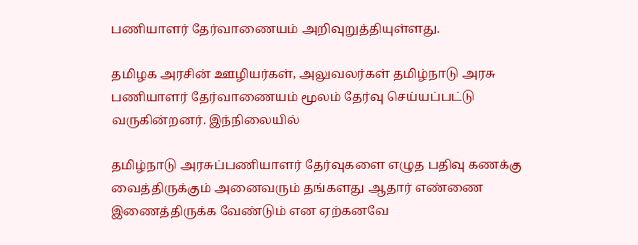பணியாளர் தேர்வாணையம் அறிவுறுத்தியுள்ளது.

தமிழக அரசின் ஊழியர்கள், அலுவலர்கள் தமிழ்நாடு அரசு பணியாளர் தேர்வாணையம் மூலம் தேர்வு செய்யப்பட்டு வருகின்றனர். இந்நிலையில்

தமிழ்நாடு அரசுப்பணியாளர் தேர்வுகளை எழுத பதிவு கணக்கு வைத்திருக்கும் அனைவரும் தங்களது ஆதார் எண்ணை இணைத்திருக்க வேண்டும் என ஏற்கனவே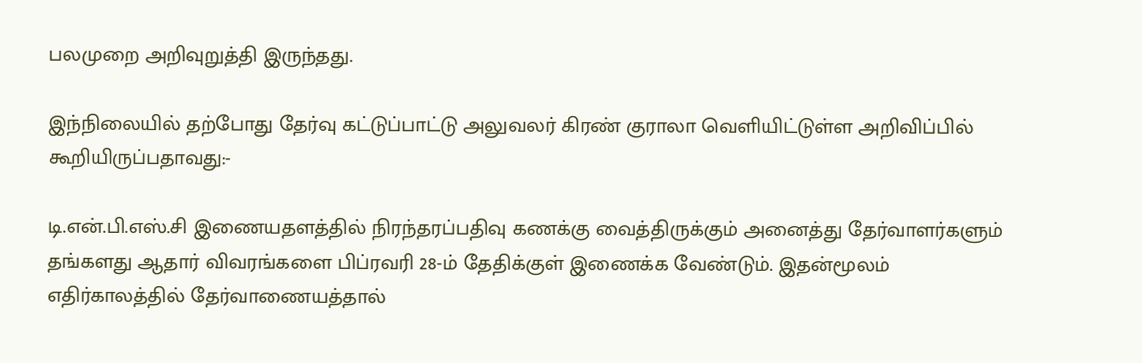பலமுறை அறிவுறுத்தி இருந்தது.

இந்நிலையில் தற்போது தேர்வு கட்டுப்பாட்டு அலுவலர் கிரண் குராலா வெளியிட்டுள்ள அறிவிப்பில் கூறியிருப்பதாவது:-

டி.என்.பி.எஸ்.சி இணையதளத்தில் நிரந்தரப்பதிவு கணக்கு வைத்திருக்கும் அனைத்து தேர்வாளர்களும் தங்களது ஆதார் விவரங்களை பிப்ரவரி 28-ம் தேதிக்குள் இணைக்க வேண்டும். இதன்மூலம் எதிர்காலத்தில் தேர்வாணையத்தால்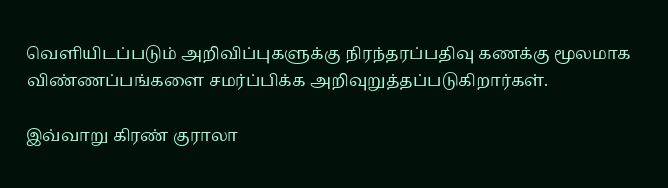வெளியிடப்படும் அறிவிப்புகளுக்கு நிரந்தரப்பதிவு கணக்கு மூலமாக விண்ணப்பங்களை சமர்ப்பிக்க அறிவுறுத்தப்படுகிறார்கள்.

இவ்வாறு கிரண் குராலா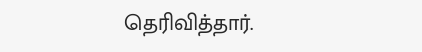தெரிவித்தார்.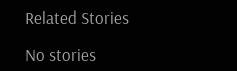Related Stories

No stories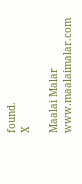found.
X

Maalai Malar
www.maalaimalar.com